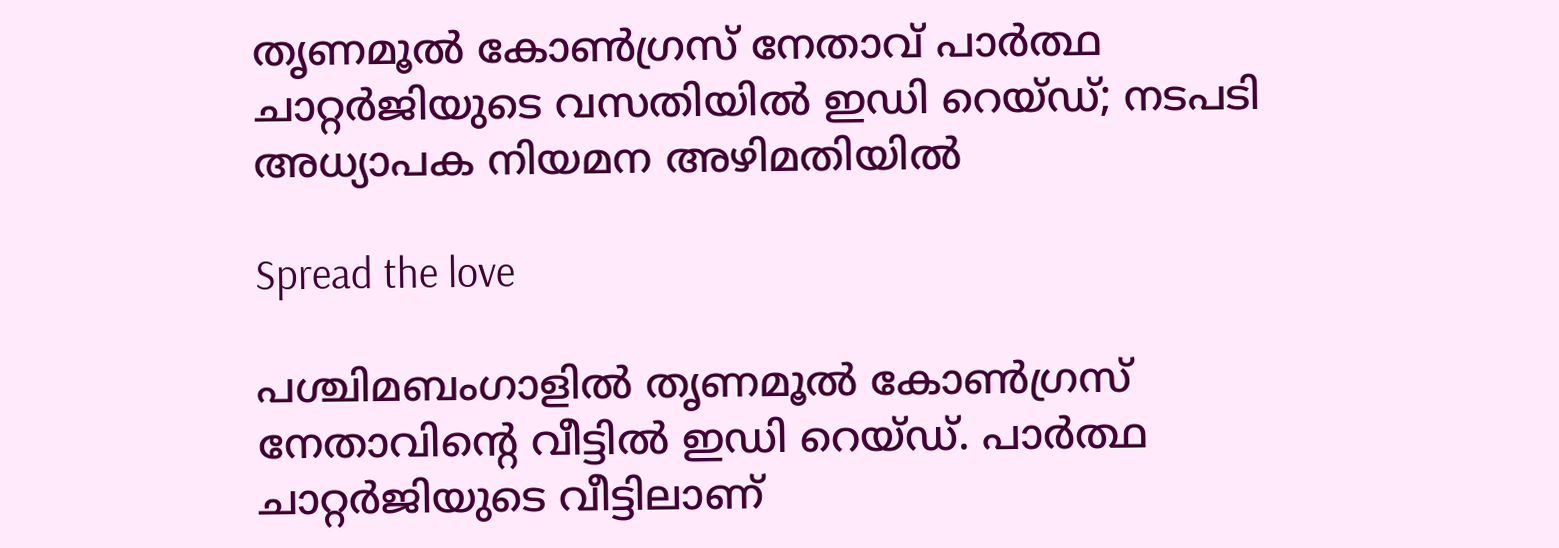തൃണമൂൽ കോൺഗ്രസ് നേതാവ് പാര്‍ത്ഥ ചാറ്റര്‍ജിയുടെ വസതിയില്‍ ഇഡി റെയ്ഡ്; നടപടി അധ്യാപക നിയമന അഴിമതിയിൽ

Spread the love

പശ്ചിമബംഗാളില്‍ തൃണമൂല്‍ കോണ്‍ഗ്രസ് നേതാവിന്റെ വീട്ടില്‍ ഇഡി റെയ്ഡ്. പാര്‍ത്ഥ ചാറ്റര്‍ജിയുടെ വീട്ടിലാണ്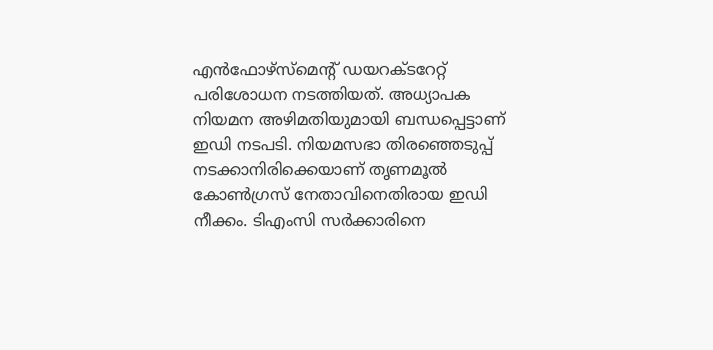എന്‍ഫോഴ്‌സ്‌മെന്റ് ഡയറക്ടറേറ്റ് പരിശോധന നടത്തിയത്. അധ്യാപക നിയമന അഴിമതിയുമായി ബന്ധപ്പെട്ടാണ് ഇഡി നടപടി. നിയമസഭാ തിരഞ്ഞെടുപ്പ് നടക്കാനിരിക്കെയാണ് തൃണമൂല്‍ കോണ്‍ഗ്രസ് നേതാവിനെതിരായ ഇഡി നീക്കം. ടിഎംസി സര്‍ക്കാരിനെ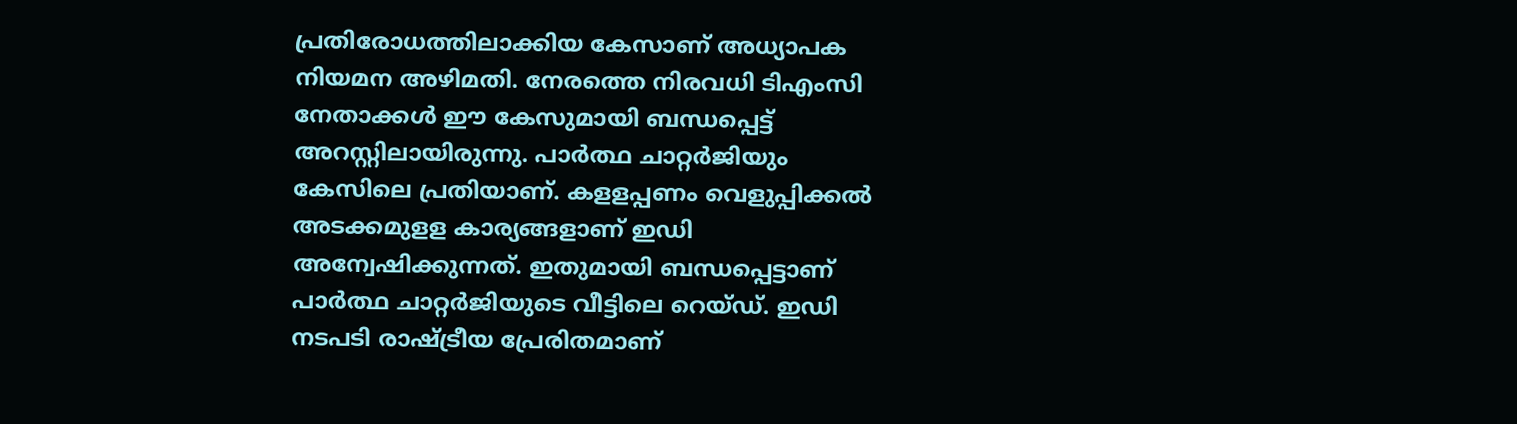പ്രതിരോധത്തിലാക്കിയ കേസാണ് അധ്യാപക നിയമന അഴിമതി. നേരത്തെ നിരവധി ടിഎംസി നേതാക്കള്‍ ഈ കേസുമായി ബന്ധപ്പെട്ട് അറസ്റ്റിലായിരുന്നു. പാര്‍ത്ഥ ചാറ്റര്‍ജിയും കേസിലെ പ്രതിയാണ്. കളളപ്പണം വെളുപ്പിക്കല്‍ അടക്കമുളള കാര്യങ്ങളാണ് ഇഡി അന്വേഷിക്കുന്നത്. ഇതുമായി ബന്ധപ്പെട്ടാണ് പാര്‍ത്ഥ ചാറ്റര്‍ജിയുടെ വീട്ടിലെ റെയ്ഡ്. ഇഡി നടപടി രാഷ്ട്രീയ പ്രേരിതമാണ്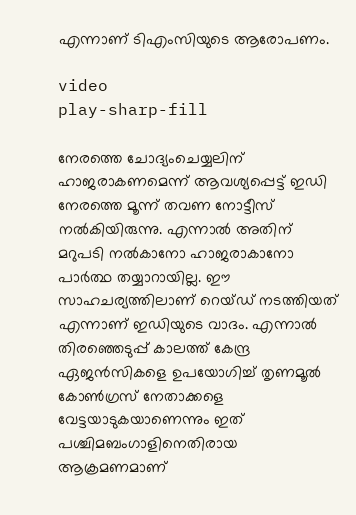എന്നാണ് ടിഎംസിയുടെ ആരോപണം.

video
play-sharp-fill

നേരത്തെ ചോദ്യംചെയ്യലിന് ഹാജരാകണമെന്ന് ആവശ്യപ്പെട്ട് ഇഡി നേരത്തെ മൂന്ന് തവണ നോട്ടീസ് നല്‍കിയിരുന്നു. എന്നാല്‍ അതിന് മറുപടി നല്‍കാനോ ഹാജരാകാനോ പാര്‍ത്ഥ തയ്യാറായില്ല. ഈ സാഹചര്യത്തിലാണ് റെയ്ഡ് നടത്തിയത് എന്നാണ് ഇഡിയുടെ വാദം. എന്നാല്‍ തിരഞ്ഞെടുപ്പ് കാലത്ത് കേന്ദ്ര ഏജന്‍സികളെ ഉപയോഗിച്ച് തൃണമൂല്‍ കോണ്‍ഗ്രസ് നേതാക്കളെ വേട്ടയാടുകയാണെന്നും ഇത് പശ്ചിമബംഗാളിനെതിരായ ആക്രമണമാണ്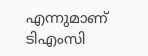എന്നുമാണ് ടിഎംസി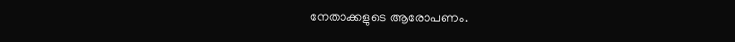നേതാക്കളുടെ ആരോപണം.